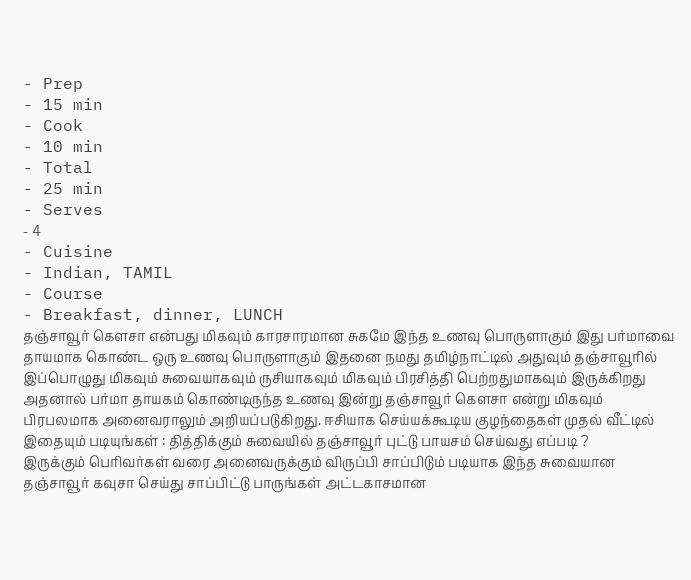- Prep
- 15 min
- Cook
- 10 min
- Total
- 25 min
- Serves
- 4
- Cuisine
- Indian, TAMIL
- Course
- Breakfast, dinner, LUNCH
தஞ்சாவூர் கௌசா என்பது மிகவும் காரசாரமான சுகமே இந்த உணவு பொருளாகும் இது பர்மாவை தாயமாக கொண்ட ஒரு உணவு பொருளாகும் இதனை நமது தமிழ்நாட்டில் அதுவும் தஞ்சாவூரில் இப்பொழுது மிகவும் சுவையாகவும் ருசியாகவும் மிகவும் பிரசித்தி பெற்றதுமாகவும் இருக்கிறது அதனால் பர்மா தாயகம் கொண்டிருந்த உணவு இன்று தஞ்சாவூர் கௌசா என்று மிகவும் பிரபலமாக அனைவராலும் அறியப்படுகிறது. ஈசியாக செய்யக்கூடிய குழந்தைகள் முதல் வீட்டில்
இதையும் படியுங்கள் : தித்திக்கும் சுவையில் தஞ்சாவூர் புட்டு பாயசம் செய்வது எப்படி ?
இருக்கும் பெரிவர்கள் வரை அனைவருக்கும் விருப்பி சாப்பிடும் படியாக இந்த சுவையான தஞ்சாவூர் கவுசா செய்து சாப்பிட்டு பாருங்கள் அட்டகாசமான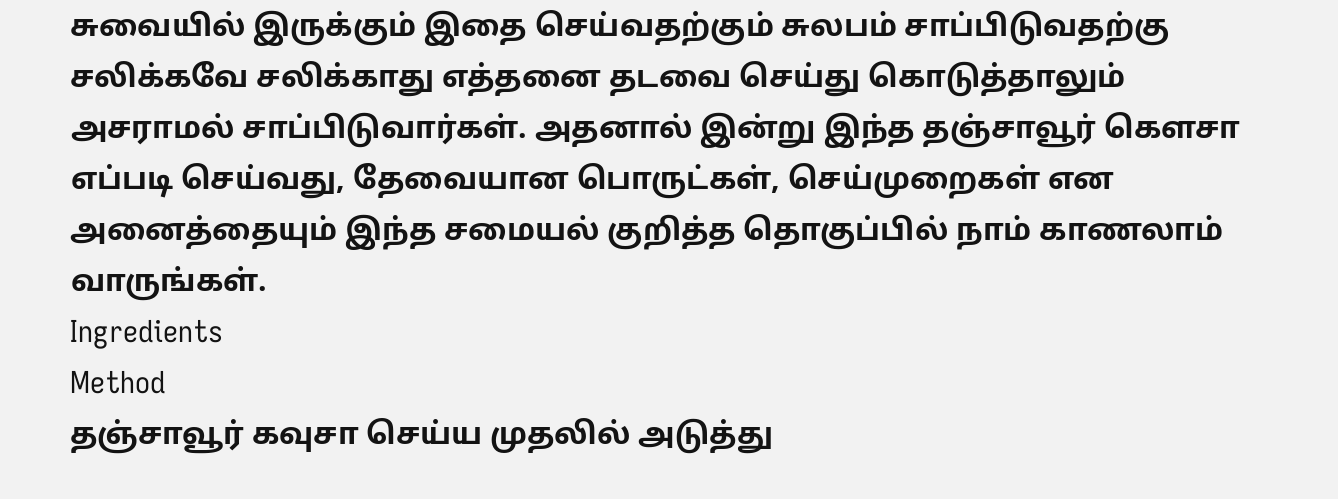சுவையில் இருக்கும் இதை செய்வதற்கும் சுலபம் சாப்பிடுவதற்கு சலிக்கவே சலிக்காது எத்தனை தடவை செய்து கொடுத்தாலும் அசராமல் சாப்பிடுவார்கள். அதனால் இன்று இந்த தஞ்சாவூர் கௌசா எப்படி செய்வது, தேவையான பொருட்கள், செய்முறைகள் என அனைத்தையும் இந்த சமையல் குறித்த தொகுப்பில் நாம் காணலாம் வாருங்கள்.
Ingredients
Method
தஞ்சாவூர் கவுசா செய்ய முதலில் அடுத்து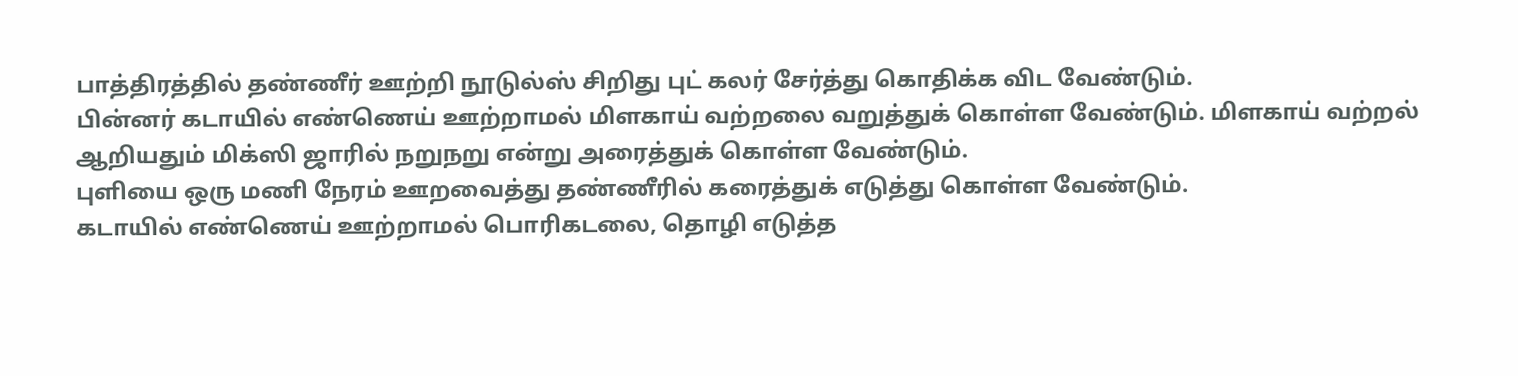பாத்திரத்தில் தண்ணீர் ஊற்றி நூடுல்ஸ் சிறிது புட் கலர் சேர்த்து கொதிக்க விட வேண்டும்.
பின்னர் கடாயில் எண்ணெய் ஊற்றாமல் மிளகாய் வற்றலை வறுத்துக் கொள்ள வேண்டும். மிளகாய் வற்றல் ஆறியதும் மிக்ஸி ஜாரில் நறுநறு என்று அரைத்துக் கொள்ள வேண்டும்.
புளியை ஒரு மணி நேரம் ஊறவைத்து தண்ணீரில் கரைத்துக் எடுத்து கொள்ள வேண்டும்.
கடாயில் எண்ணெய் ஊற்றாமல் பொரிகடலை, தொழி எடுத்த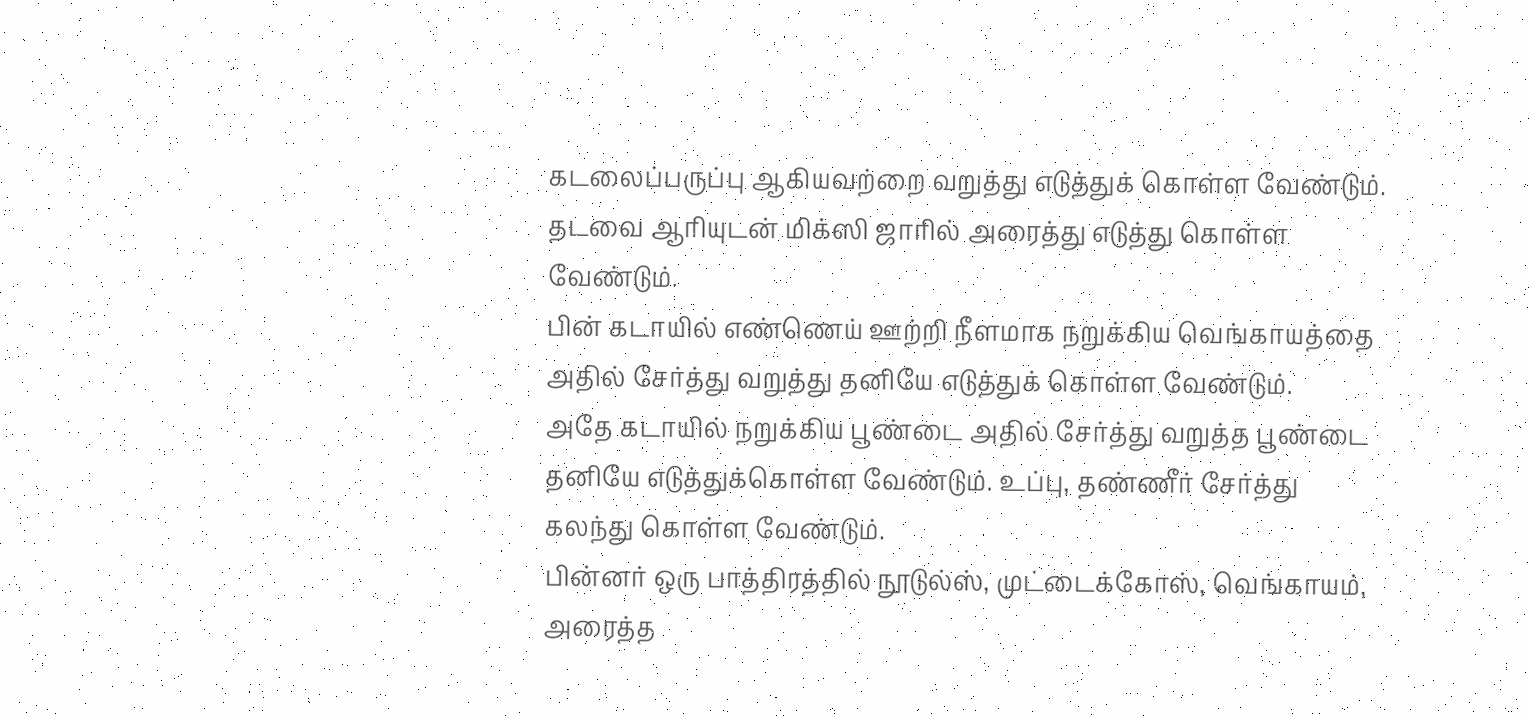கடலைப்பருப்பு ஆகியவற்றை வறுத்து எடுத்துக் கொள்ள வேண்டும். தடவை ஆரியுடன் மிக்ஸி ஜாரில் அரைத்து எடுத்து கொள்ள வேண்டும்.
பின் கடாயில் எண்ணெய் ஊற்றி நீளமாக நறுக்கிய வெங்காயத்தை அதில் சேர்த்து வறுத்து தனியே எடுத்துக் கொள்ள வேண்டும்.
அதே கடாயில் நறுக்கிய பூண்டை அதில் சேர்த்து வறுத்த பூண்டை தனியே எடுத்துக்கொள்ள வேண்டும். உப்பு, தண்ணீர் சேர்த்து கலந்து கொள்ள வேண்டும்.
பின்னர் ஒரு பாத்திரத்தில் நூடுல்ஸ், முட்டைக்கோஸ், வெங்காயம், அரைத்த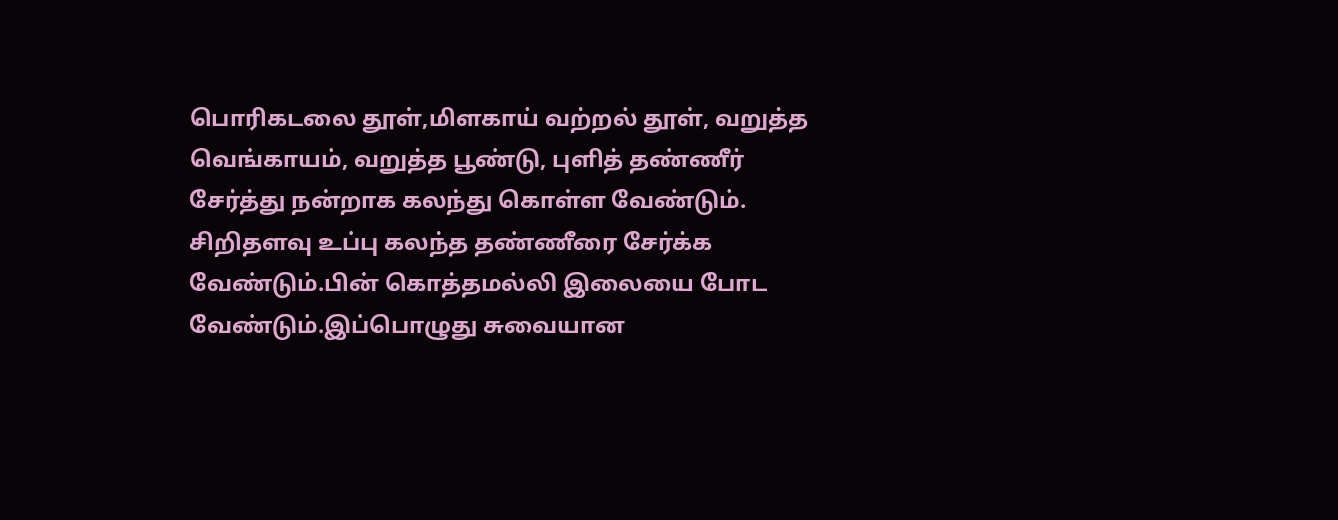பொரிகடலை தூள்,மிளகாய் வற்றல் தூள், வறுத்த வெங்காயம், வறுத்த பூண்டு, புளித் தண்ணீர் சேர்த்து நன்றாக கலந்து கொள்ள வேண்டும்.
சிறிதளவு உப்பு கலந்த தண்ணீரை சேர்க்க வேண்டும்.பின் கொத்தமல்லி இலையை போட வேண்டும்.இப்பொழுது சுவையான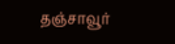தஞ்சாவூர்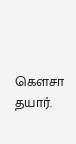கௌசா தயார்.